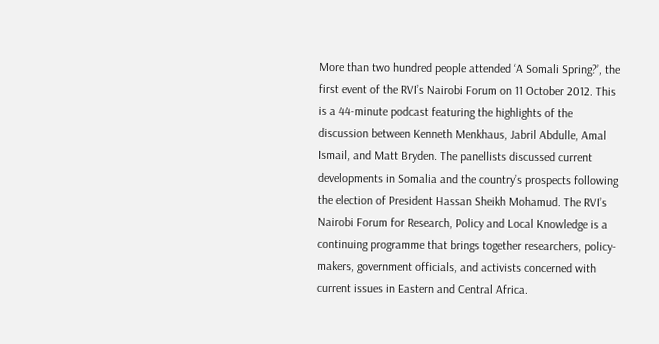More than two hundred people attended ‘A Somali Spring?’, the first event of the RVI’s Nairobi Forum on 11 October 2012. This is a 44-minute podcast featuring the highlights of the discussion between Kenneth Menkhaus, Jabril Abdulle, Amal Ismail, and Matt Bryden. The panellists discussed current developments in Somalia and the country’s prospects following the election of President Hassan Sheikh Mohamud. The RVI’s Nairobi Forum for Research, Policy and Local Knowledge is a continuing programme that brings together researchers, policy-makers, government officials, and activists concerned with current issues in Eastern and Central Africa.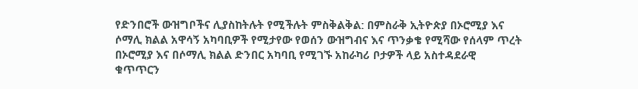የድንበሮች ውዝግቦችና ሊያስከትሉት የሚችሉት ምስቅልቅል: በምስራቅ ኢትዮጵያ በኦሮሚያ እና ሶማሊ ክልል አዋሳኝ አካባቢዎች የሚታየው የወሰን ውዝግብና እና ጥንቃቄ የሚሻው የሰላም ጥረት
በኦሮሚያ እና በሶማሊ ክልል ድንበር አካባቢ የሚገኙ አከራካሪ ቦታዎች ላይ አስተዳደራዊ ቁጥጥርን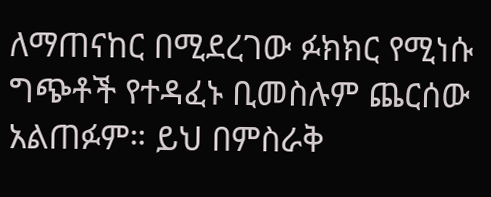ለማጠናከር በሚደረገው ፉክክር የሚነሱ ግጭቶች የተዳፈኑ ቢመስሉም ጨርሰው አልጠፉም። ይህ በምስራቅ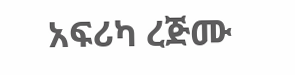አፍሪካ ረጅሙ